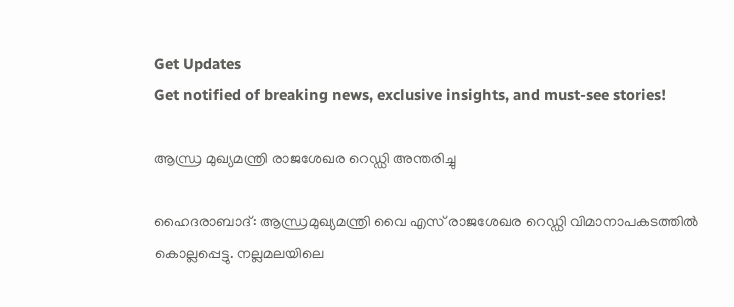Get Updates
Get notified of breaking news, exclusive insights, and must-see stories!

ആന്ധ്ര മുഖ്യമന്ത്രി രാജശേഖര റെഡ്ഡി അന്തരിച്ചു

ഹൈദരാബാദ്‌: ആന്ധ്രമുഖ്യമന്ത്രി വൈ എസ്‌ രാജശേഖര റെഡ്ഡി വിമാനാപകടത്തില്‍ കൊല്ലപ്പെട്ടു. നല്ലമലയിലെ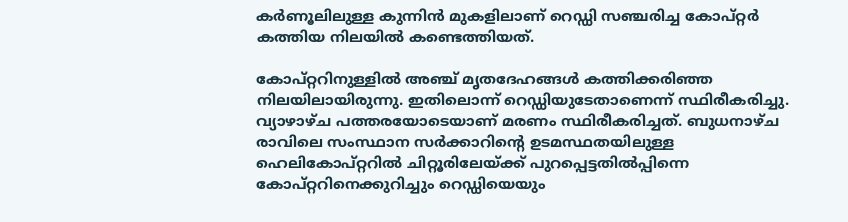കര്‍ണൂലിലുള്ള കുന്നിന്‍ മുകളിലാണ്‌ റെഡ്ഡി സഞ്ചരിച്ച കോപ്‌റ്റര്‍ കത്തിയ നിലയില്‍ കണ്ടെത്തിയത്‌.

കോപ്‌റ്ററിനുള്ളില്‍ അഞ്ച്‌ മൃതദേഹങ്ങള്‍ കത്തിക്കരിഞ്ഞ നിലയിലായിരുന്നു. ഇതിലൊന്ന് റെഡ്ഡിയുടേതാണെന്ന് സ്ഥിരീകരിച്ചു. വ്യാഴാഴ്‌ച പത്തരയോടെയാണ്‌ മരണം സ്ഥിരീകരിച്ചത്‌. ബുധനാഴ്‌ച രാവിലെ സംസ്ഥാന സര്‍ക്കാറിന്റെ ഉടമസ്ഥതയിലുള്ള ഹെലികോപ്‌റ്ററില്‍ ചിറ്റൂരിലേയ്‌ക്ക്‌ പുറപ്പെട്ടതില്‍പ്പിന്നെ കോപ്‌റ്ററിനെക്കുറിച്ചും റെഡ്ഡിയെയും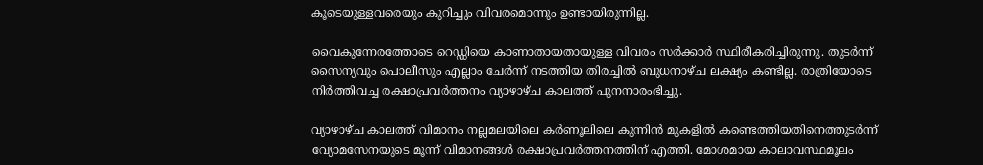കൂടെയുള്ളവരെയും കുറിച്ചും വിവരമൊന്നും ഉണ്ടായിരുന്നില്ല.

വൈകുന്നേരത്തോടെ റെഡ്ഡിയെ കാണാതായതായുള്ള വിവരം സര്‍ക്കാര്‍ സ്ഥിരീകരിച്ചിരുന്നു. തുടര്‍ന്ന്‌ സൈന്യവും പൊലീസും എല്ലാം ചേര്‍ന്ന്‌ നടത്തിയ തിരച്ചില്‍ ബുധനാഴ്‌ച ലക്ഷ്യം കണ്ടില്ല. രാത്രിയോടെ നിര്‍ത്തിവച്ച രക്ഷാപ്രവര്‍ത്തനം വ്യാഴാഴ്‌ച കാലത്ത്‌ പുനനാരംഭിച്ചു.

വ്യാഴാഴ്‌ച കാലത്ത്‌ വിമാനം നല്ലമലയിലെ കര്‍ണൂലിലെ കുന്നിന്‍ മുകളില്‍ കണ്ടെത്തിയതിനെത്തുടര്‍ന്ന്‌ വ്യോമസേനയുടെ മൂന്ന്‌ വിമാനങ്ങള്‍ രക്ഷാപ്രവര്‍ത്തനത്തിന്‌ എത്തി. മോശമായ കാലാവസ്ഥമൂലം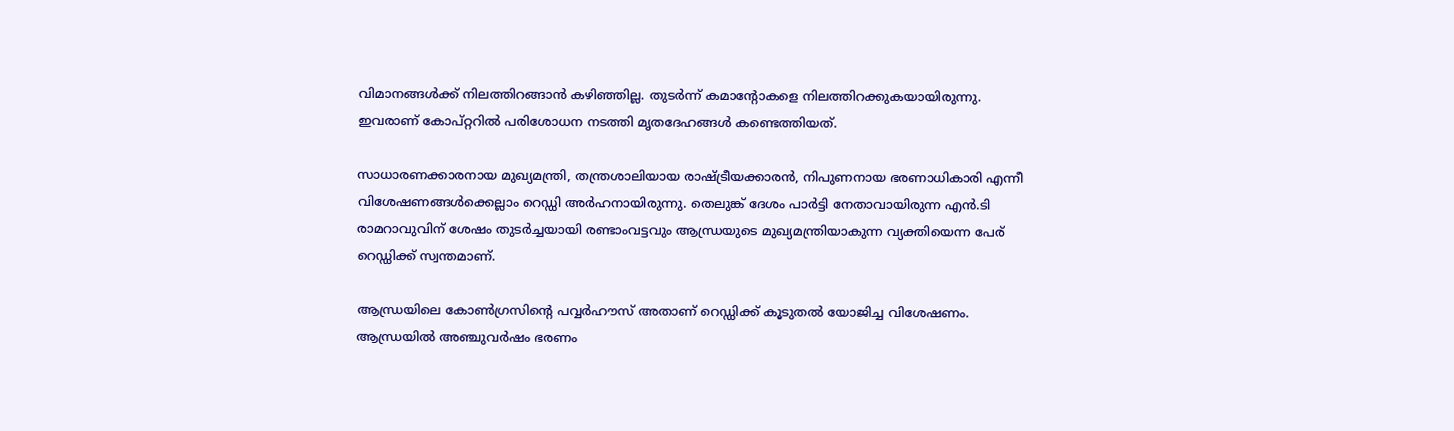വിമാനങ്ങള്‍ക്ക്‌ നിലത്തിറങ്ങാന്‍ കഴിഞ്ഞില്ല. തുടര്‍ന്ന്‌ കമാന്റോകളെ നിലത്തിറക്കുകയായിരുന്നു. ഇവരാണ്‌ കോപ്‌റ്ററില്‍ പരിശോധന നടത്തി മൃതദേഹങ്ങള്‍ കണ്ടെത്തിയത്‌.

സാധാരണക്കാരനായ മുഖ്യമന്ത്രി, തന്ത്രശാലിയായ രാഷ്ട്രീയക്കാരന്‍, നിപുണനായ ഭരണാധികാരി എന്നീ വിശേഷണങ്ങള്‍ക്കെല്ലാം റെഡ്ഡി അര്‍ഹനായിരുന്നു. തെലുങ്ക്‌ ദേശം പാര്‍ട്ടി നേതാവായിരുന്ന എന്‍.ടി രാമറാവുവിന്‌ ശേഷം തുടര്‍ച്ചയായി രണ്ടാംവട്ടവും ആന്ധ്രയുടെ മുഖ്യമന്ത്രിയാകുന്ന വ്യക്തിയെന്ന പേര്‌ റെഡ്ഡിക്ക്‌ സ്വന്തമാണ്‌.

ആന്ധ്രയിലെ കോണ്‍ഗ്രസിന്റെ പവ്വര്‍ഹൗസ്‌ അതാണ്‌ റെഡ്ഡിക്ക്‌ കൂടുതല്‍ യോജിച്ച വിശേഷണം. ആന്ധ്രയില്‍ അഞ്ചുവര്‍ഷം ഭരണം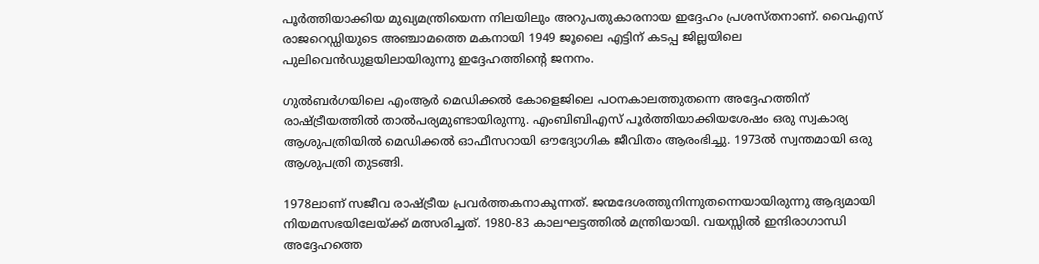പൂര്‍ത്തിയാക്കിയ മുഖ്യമന്ത്രിയെന്ന നിലയിലും അറുപതുകാരനായ ഇദ്ദേഹം പ്രശസ്‌തനാണ്‌. വൈഎസ്‌ രാജറെഡ്ഡിയുടെ അഞ്ചാമത്തെ മകനായി 1949 ജൂലൈ എട്ടിന്‌ കടപ്പ ജില്ലയിലെ പുലിവെന്‍ഡുളയിലായിരുന്നു ഇദ്ദേഹത്തിന്റെ ജനനം.

ഗുല്‍ബര്‍ഗയിലെ എംആര്‍ മെഡിക്കല്‍ കോളെജിലെ പഠനകാലത്തുതന്നെ അദ്ദേഹത്തിന്‌ രാഷ്ട്രീയത്തില്‍ താല്‍പര്യമുണ്ടായിരുന്നു. എംബിബിഎസ്‌ പൂര്‍ത്തിയാക്കിയശേഷം ഒരു സ്വകാര്യ ആശുപത്രിയില്‍ മെഡിക്കല്‍ ഓഫീസറായി ഔദ്യോഗിക ജീവിതം ആരംഭിച്ചു. 1973ല്‍ സ്വന്തമായി ഒരു ആശുപത്രി തുടങ്ങി.

1978ലാണ്‌ സജീവ രാഷ്ട്രീയ പ്രവര്‍ത്തകനാകുന്നത്‌. ജന്മദേശത്തുനിന്നുതന്നെയായിരുന്നു ആദ്യമായി നിയമസഭയിലേയ്‌ക്ക്‌ മത്സരിച്ചത്‌. 1980-83 കാലഘട്ടത്തില്‍ മന്ത്രിയായി. വയസ്സില്‍ ഇന്ദിരാഗാന്ധി അദ്ദേഹത്തെ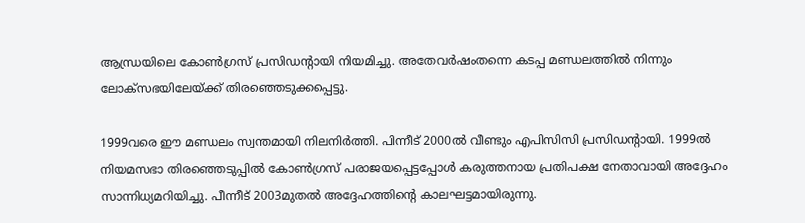ആന്ധ്രയിലെ കോണ്‍ഗ്രസ്‌ പ്രസിഡന്റായി നിയമിച്ചു. അതേവര്‍ഷംതന്നെ കടപ്പ മണ്ഡലത്തില്‍ നിന്നും ലോക്‌സഭയിലേയ്‌ക്ക്‌ തിരഞ്ഞെടുക്കപ്പെട്ടു.

1999വരെ ഈ മണ്ഡലം സ്വന്തമായി നിലനിര്‍ത്തി. പിന്നീട്‌ 2000ല്‍ വീണ്ടും എപിസിസി പ്രസിഡന്റായി. 1999ല്‍ നിയമസഭാ തിരഞ്ഞെടുപ്പില്‍ കോണ്‍ഗ്രസ്‌ പരാജയപ്പെട്ടപ്പോള്‍ കരുത്തനായ പ്രതിപക്ഷ നേതാവായി അദ്ദേഹം സാന്നിധ്യമറിയിച്ചു. പീന്നീട്‌ 2003മുതല്‍ അദ്ദേഹത്തിന്റെ കാലഘട്ടമായിരുന്നു.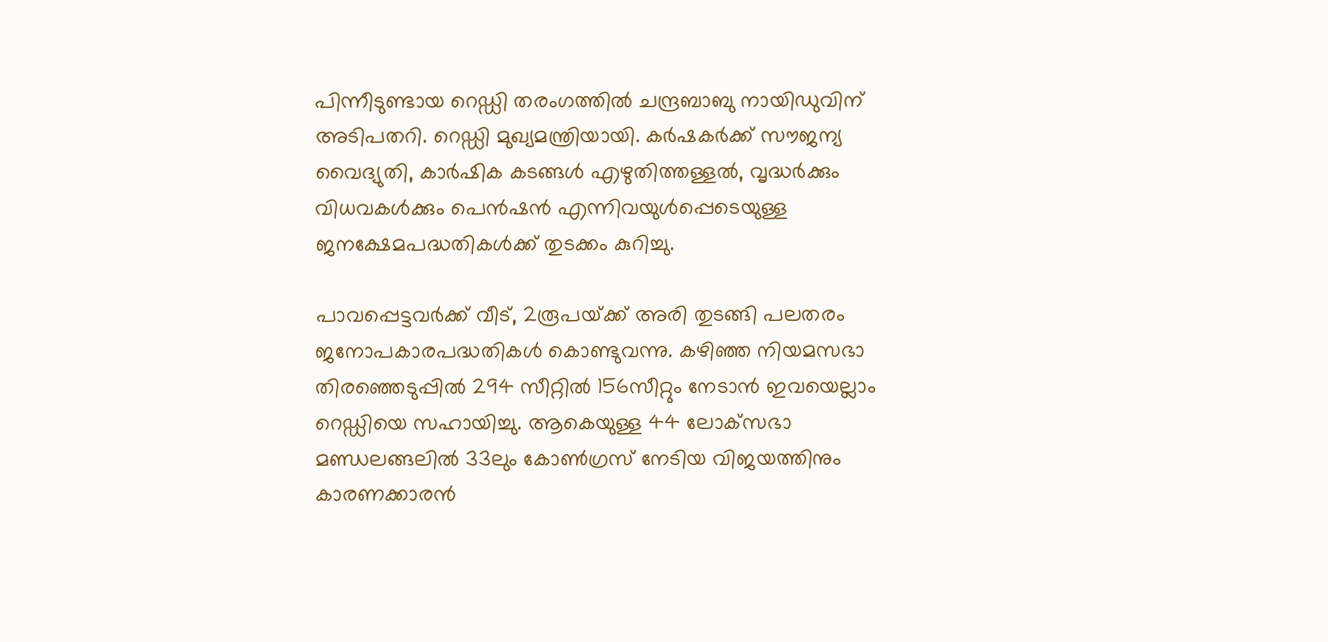പിന്നീടുണ്ടായ റെഡ്ഡി തരംഗത്തില്‍ ചന്ദ്രബാബു നായിഡുവിന്‌ അടിപതറി. റെഡ്ഡി മുഖ്യമന്ത്രിയായി. കര്‍ഷകര്‍ക്ക്‌ സൗജന്യ വൈദ്യുതി, കാര്‍ഷിക കടങ്ങള്‍ എഴുതിത്തള്ളല്‍, വൃദ്ധര്‍ക്കും വിധവകള്‍ക്കും പെന്‍ഷന്‍ എന്നിവയുള്‍പ്പെടെയുള്ള ജനക്ഷേമപദ്ധതികള്‍ക്ക്‌ തുടക്കം കുറിച്ചു.

പാവപ്പെട്ടവര്‍ക്ക്‌ വീട്‌, 2രൂപയ്‌ക്ക്‌ അരി തുടങ്ങി പലതരം ജനോപകാരപദ്ധതികള്‍ കൊണ്ടുവന്നു. കഴിഞ്ഞ നിയമസഭാ തിരഞ്ഞെടുപ്പില്‍ 294 സീറ്റില്‍ 156സീറ്റും നേടാന്‍ ഇവയെല്ലാം റെഡ്ഡിയെ സഹായിച്ചു. ആകെയുള്ള 44 ലോക്‌സഭാ മണ്ഡലങ്ങലില്‍ 33ലും കോണ്‍ഗ്രസ്‌ നേടിയ വിജയത്തിനും കാരണക്കാരന്‍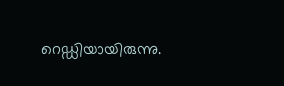റെഡ്ഡിയായിരുന്നു.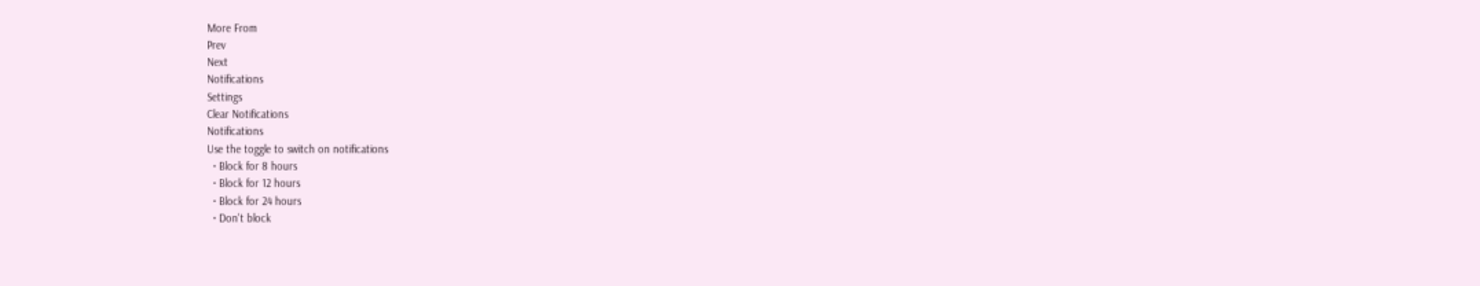More From
Prev
Next
Notifications
Settings
Clear Notifications
Notifications
Use the toggle to switch on notifications
  • Block for 8 hours
  • Block for 12 hours
  • Block for 24 hours
  • Don't block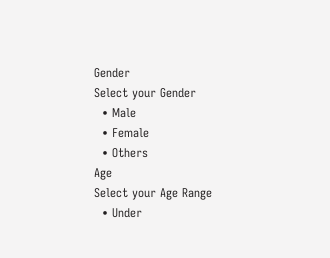Gender
Select your Gender
  • Male
  • Female
  • Others
Age
Select your Age Range
  • Under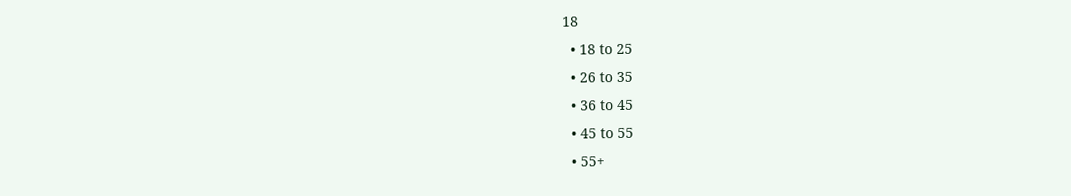18
  • 18 to 25
  • 26 to 35
  • 36 to 45
  • 45 to 55
  • 55+